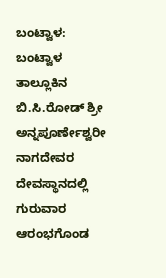ಬಂಟ್ವಾಳ: ಬಂಟ್ವಾಳ ತಾಲ್ಲೂಕಿನ ಬಿ.ಸಿ.ರೋಡ್ ಶ್ರೀ ಅನ್ನಪೂರ್ಣೇಶ್ವರೀ ನಾಗದೇವರ ದೇವಸ್ಥಾನದಲ್ಲಿ ಗುರುವಾರ ಆರಂಭಗೊಂಡ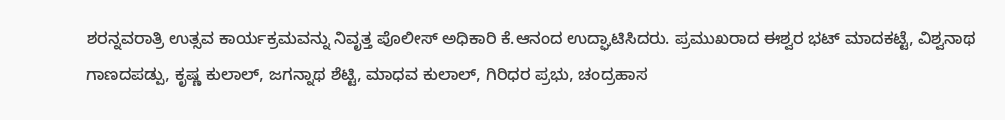ಶರನ್ನವರಾತ್ರಿ ಉತ್ಸವ ಕಾರ್ಯಕ್ರಮವನ್ನು ನಿವೃತ್ತ ಪೊಲೀಸ್ ಅಧಿಕಾರಿ ಕೆ.ಆನಂದ ಉದ್ಘಾಟಿಸಿದರು. ಪ್ರಮುಖರಾದ ಈಶ್ವರ ಭಟ್ ಮಾದಕಟ್ಟೆ, ವಿಶ್ವನಾಥ ಗಾಣದಪಡ್ಪು, ಕೃಷ್ಣ ಕುಲಾಲ್, ಜಗನ್ನಾಥ ಶೆಟ್ಟಿ, ಮಾಧವ ಕುಲಾಲ್, ಗಿರಿಧರ ಪ್ರಭು, ಚಂದ್ರಹಾಸ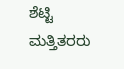ಶೆಟ್ಟಿ ಮತ್ತಿತರರು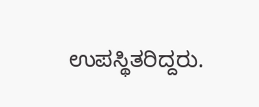ಉಪಸ್ಥಿತರಿದ್ದರು.